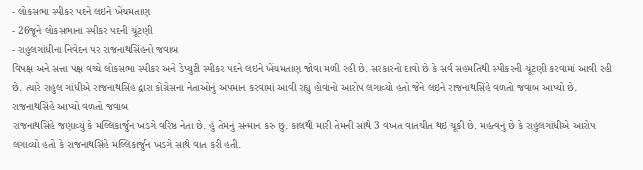- લોકસભા સ્પીકર પદને લઇને ખેંચમતાણ
- 26જૂને લોકસભાના સ્પીકર પદની ચૂંટણી
- રાહુલગાંધીના નિવેદન પર રાજનાથસિંહનો જવાબ
વિપક્ષ અને સત્તા પક્ષ વચ્ચે લોકસભા સ્પીકર અને ડેપ્યુટી સ્પીકર પદને લઇને ખેંચમતાણ જોવા મળી રહી છે. સરકારનો દાવો છે કે સર્વ સહમતિથી સ્પીકરની ચૂંટણી કરવામાં આવી રહી છે. ત્યારે રાહુલ ગાંધીએ રાજનાથસિંહ દ્વારા કોંગ્રેસના નેતાઓનું અપમાન કરવામાં આવી રહ્યુ હોવાનો આરોપ લગાવ્યો હતો જેને લઇને રાજનાથસિંહે વળતો જવાબ આપ્યો છે.
રાજનાથસિંહે આપ્યો વળતો જવાબ
રાજનાથસિંહે જણાવ્યું કે મલ્લિકાર્જુન ખડગે વરિષ્ઠ નેતા છે. હું તેમનું સન્માન કરુ છુ. કાલથી મારી તેમની સાથે 3 વખત વાતચીત થઇ ચૂકી છે. મહત્વનું છે કે રાહુલગાંધીએ આરોપ લગાવ્યો હતો કે રાજનાથસિંહે મલ્લિકાર્જુન ખડગે સાથે વાત કરી હતી.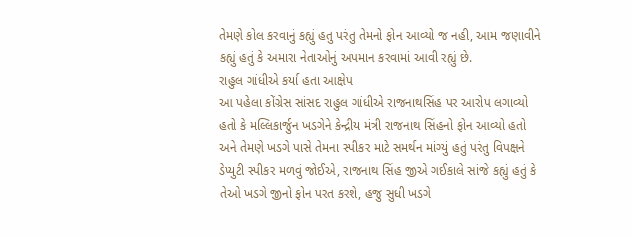તેમણે કોલ કરવાનું કહ્યું હતુ પરંતુ તેમનો ફોન આવ્યો જ નહી, આમ જણાવીને કહ્યું હતું કે અમારા નેતાઓનું અપમાન કરવામાં આવી રહ્યું છે.
રાહુલ ગાંધીએ કર્યા હતા આક્ષેપ
આ પહેલા કોંગ્રેસ સાંસદ રાહુલ ગાંધીએ રાજનાથસિંહ પર આરોપ લગાવ્યો હતો કે મલ્લિકાર્જુન ખડગેને કેન્દ્રીય મંત્રી રાજનાથ સિંહનો ફોન આવ્યો હતો અને તેમણે ખડગે પાસે તેમના સ્પીકર માટે સમર્થન માંગ્યું હતું પરંતુ વિપક્ષને ડેપ્યુટી સ્પીકર મળવું જોઈએ, રાજનાથ સિંહ જીએ ગઈકાલે સાંજે કહ્યું હતું કે તેઓ ખડગે જીનો ફોન પરત કરશે, હજુ સુધી ખડગે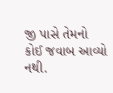જી પાસે તેમનો કોઈ જવાબ આવ્યો નથી.